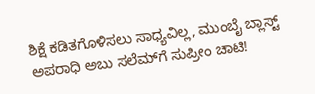ಶಿಕ್ಷೆ ಕಡಿತಗೊಳಿಸಲು ಸಾಧ್ಯವಿಲ್ಲ, ಮುಂಬೈ ಬ್ಲಾಸ್ಟ್ ಅಪರಾಧಿ ಅಬು ಸಲೆಮ್‌ಗೆ ಸುಪ್ರೀಂ ಚಾಟಿ!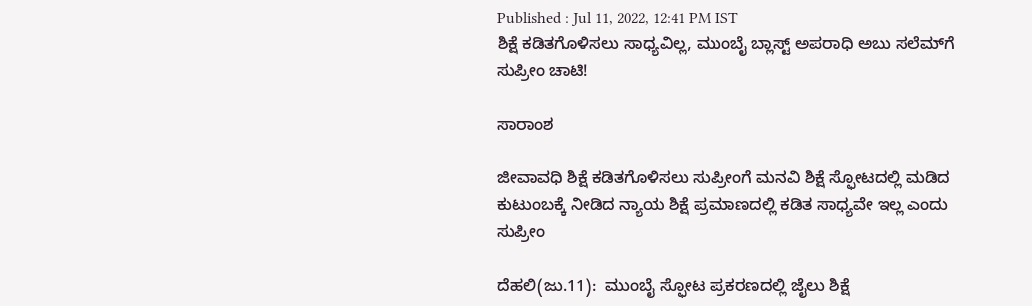Published : Jul 11, 2022, 12:41 PM IST
ಶಿಕ್ಷೆ ಕಡಿತಗೊಳಿಸಲು ಸಾಧ್ಯವಿಲ್ಲ, ಮುಂಬೈ ಬ್ಲಾಸ್ಟ್ ಅಪರಾಧಿ ಅಬು ಸಲೆಮ್‌ಗೆ ಸುಪ್ರೀಂ ಚಾಟಿ!

ಸಾರಾಂಶ

ಜೀವಾವಧಿ ಶಿಕ್ಷೆ ಕಡಿತಗೊಳಿಸಲು ಸುಪ್ರೀಂಗೆ ಮನವಿ ಶಿಕ್ಷೆ ಸ್ಫೋಟದಲ್ಲಿ ಮಡಿದ ಕುಟುಂಬಕ್ಕೆ ನೀಡಿದ ನ್ಯಾಯ ಶಿಕ್ಷೆ ಪ್ರಮಾಣದಲ್ಲಿ ಕಡಿತ ಸಾಧ್ಯವೇ ಇಲ್ಲ ಎಂದು ಸುಪ್ರೀಂ

ದೆಹಲಿ(ಜು.11):  ಮುಂಬೈ ಸ್ಫೋಟ ಪ್ರಕರಣದಲ್ಲಿ ಜೈಲು ಶಿಕ್ಷೆ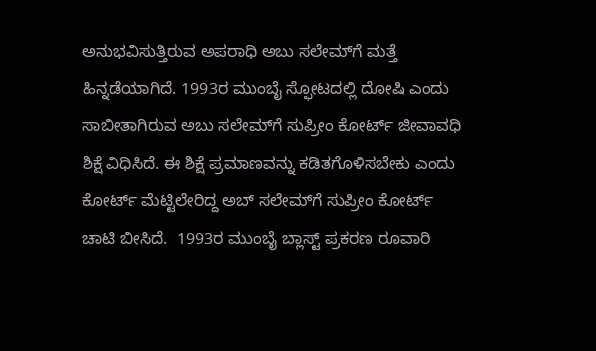ಅನುಭವಿಸುತ್ತಿರುವ ಅಪರಾಧಿ ಅಬು ಸಲೇಮ್‌ಗೆ ಮತ್ತೆ ಹಿನ್ನಡೆಯಾಗಿದೆ. 1993ರ ಮುಂಬೈ ಸ್ಫೋಟದಲ್ಲಿ ದೋಷಿ ಎಂದು ಸಾಬೀತಾಗಿರುವ ಅಬು ಸಲೇಮ್‌ಗೆ ಸುಪ್ರೀಂ ಕೋರ್ಟ್ ಜೀವಾವಧಿ ಶಿಕ್ಷೆ ವಿಧಿಸಿದೆ. ಈ ಶಿಕ್ಷೆ ಪ್ರಮಾಣವನ್ನು ಕಡಿತಗೊಳಿಸಬೇಕು ಎಂದು ಕೋರ್ಟ್ ಮೆಟ್ಟಿಲೇರಿದ್ದ ಅಬ್ ಸಲೇಮ್‌ಗೆ ಸುಪ್ರೀಂ ಕೋರ್ಟ್ ಚಾಟಿ ಬೀಸಿದೆ.  1993ರ ಮುಂಬೈ ಬ್ಲಾಸ್ಟ್ ಪ್ರಕರಣ ರೂವಾರಿ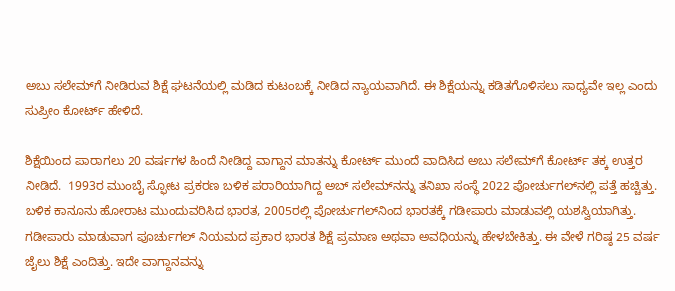ಅಬು ಸಲೇಮ್‌ಗೆ ನೀಡಿರುವ ಶಿಕ್ಷೆ ಘಟನೆಯಲ್ಲಿ ಮಡಿದ ಕುಟಂಬಕ್ಕೆ ನೀಡಿದ ನ್ಯಾಯವಾಗಿದೆ. ಈ ಶಿಕ್ಷೆಯನ್ನು ಕಡಿತಗೊಳಿಸಲು ಸಾಧ್ಯವೇ ಇಲ್ಲ ಎಂದು ಸುಪ್ರೀಂ ಕೋರ್ಟ್ ಹೇಳಿದೆ.

ಶಿಕ್ಷೆಯಿಂದ ಪಾರಾಗಲು 20 ವರ್ಷಗಳ ಹಿಂದೆ ನೀಡಿದ್ದ ವಾಗ್ದಾನ ಮಾತನ್ನು ಕೋರ್ಟ್ ಮುಂದೆ ವಾದಿಸಿದ ಅಬು ಸಲೇಮ್‌ಗೆ ಕೋರ್ಟ್ ತಕ್ಕ ಉತ್ತರ ನೀಡಿದೆ.  1993ರ ಮುಂಬೈ ಸ್ಫೋಟ ಪ್ರಕರಣ ಬಳಿಕ ಪರಾರಿಯಾಗಿದ್ದ ಅಬ್ ಸಲೇಮ್‌ನನ್ನು ತನಿಖಾ ಸಂಸ್ಥೆ 2022 ಪೋರ್ಚುಗಲ್‌ನಲ್ಲಿ ಪತ್ತೆ ಹಚ್ಚಿತ್ತು. ಬಳಿಕ ಕಾನೂನು ಹೋರಾಟ ಮುಂದುವರಿಸಿದ ಭಾರತ, 2005ರಲ್ಲಿ ಪೋರ್ಚುಗಲ್‌ನಿಂದ ಭಾರತಕ್ಕೆ ಗಡೀಪಾರು ಮಾಡುವಲ್ಲಿ ಯಶಸ್ವಿಯಾಗಿತ್ತು. ಗಡೀಪಾರು ಮಾಡುವಾಗ ಪೂರ್ಚುಗಲ್ ನಿಯಮದ ಪ್ರಕಾರ ಭಾರತ ಶಿಕ್ಷೆ ಪ್ರಮಾಣ ಅಥವಾ ಅವಧಿಯನ್ನು ಹೇಳಬೇಕಿತ್ತು. ಈ ವೇಳೆ ಗರಿಷ್ಠ 25 ವರ್ಷ ಜೈಲು ಶಿಕ್ಷೆ ಎಂದಿತ್ತು. ಇದೇ ವಾಗ್ದಾನವನ್ನು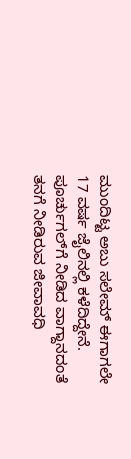ಮುಂದಿಟ್ಟ ಅಬು ಸಲೇಮ್ ಈಗಾಗಲೇ 17 ವರ್ಷ ಜೈಲಿನಲ್ಲಿ ಕಳೆದಿದ್ದೇನೆ. ಪೂರ್ಚುಗಲ್‌ಗೆ ನೀಡಿದ ವಾಗ್ದಾನದಂತೆ ತನಗೆ ನೀಡಿರುವ ಜೀವಾವಧಿ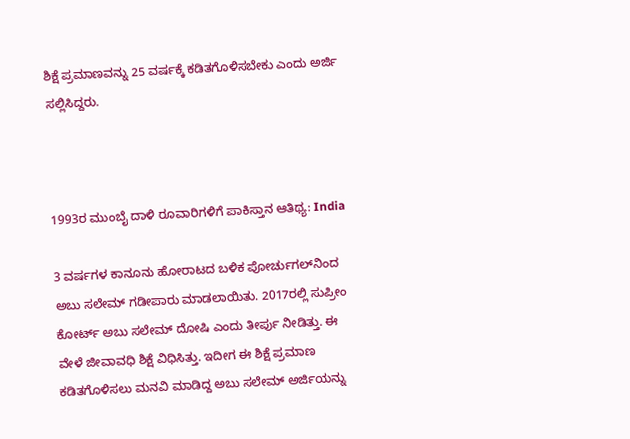ಶಿಕ್ಷೆ ಪ್ರಮಾಣವನ್ನು 25 ವರ್ಷಕ್ಕೆ ಕಡಿತಗೊಳಿಸಬೇಕು ಎಂದು ಅರ್ಜಿ ಸಲ್ಲಿಸಿದ್ದರು.



1993ರ ಮುಂಬೈ ದಾಳಿ ರೂವಾರಿಗಳಿಗೆ ಪಾಕಿಸ್ತಾನ ಆತಿಥ್ಯ: India

3 ವರ್ಷಗಳ ಕಾನೂನು ಹೋರಾಟದ ಬಳಿಕ ಪೋರ್ಚುಗಲ್‌ನಿಂದ ಅಬು ಸಲೇಮ್ ಗಡೀಪಾರು ಮಾಡಲಾಯಿತು. 2017ರಲ್ಲಿ ಸುಪ್ರೀಂ ಕೋರ್ಟ್ ಅಬು ಸಲೇಮ್ ದೋಷಿ ಎಂದು ತೀರ್ಪು ನೀಡಿತ್ತು. ಈ ವೇಳೆ ಜೀವಾವಧಿ ಶಿಕ್ಷೆ ವಿಧಿಸಿತ್ತು. ಇದೀಗ ಈ ಶಿಕ್ಷೆ ಪ್ರಮಾಣ ಕಡಿತಗೊಳಿಸಲು ಮನವಿ ಮಾಡಿದ್ದ ಅಬು ಸಲೇಮ್ ಅರ್ಜಿಯನ್ನು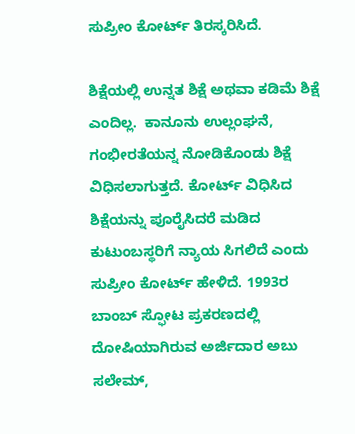ಸುಪ್ರೀಂ ಕೋರ್ಟ್ ತಿರಸ್ಕರಿಸಿದೆ.

ಶಿಕ್ಷೆಯಲ್ಲಿ ಉನ್ನತ ಶಿಕ್ಷೆ ಅಥವಾ ಕಡಿಮೆ ಶಿಕ್ಷೆ ಎಂದಿಲ್ಲ.  ಕಾನೂನು ಉಲ್ಲಂಘನೆ, ಗಂಭೀರತೆಯನ್ನ ನೋಡಿಕೊಂಡು ಶಿಕ್ಷೆ ವಿಧಿಸಲಾಗುತ್ತದೆ. ಕೋರ್ಟ್ ವಿಧಿಸಿದ ಶಿಕ್ಷೆಯನ್ನು ಪೂರೈಸಿದರೆ ಮಡಿದ ಕುಟುಂಬಸ್ಥರಿಗೆ ನ್ಯಾಯ ಸಿಗಲಿದೆ ಎಂದು ಸುಪ್ರೀಂ ಕೋರ್ಟ್ ಹೇಳಿದೆ. 1993ರ ಬಾಂಬ್ ಸ್ಫೋಟ ಪ್ರಕರಣದಲ್ಲಿ ದೋಷಿಯಾಗಿರುವ ಅರ್ಜಿದಾರ ಅಬು ಸಲೇಮ್,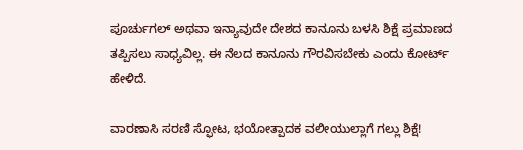ಪೂರ್ಚುಗಲ್ ಅಥವಾ ಇನ್ಯಾವುದೇ ದೇಶದ ಕಾನೂನು ಬಳಸಿ ಶಿಕ್ಷೆ ಪ್ರಮಾಣದ ತಪ್ಪಿಸಲು ಸಾಧ್ಯವಿಲ್ಲ. ಈ ನೆಲದ ಕಾನೂನು ಗೌರವಿಸಬೇಕು ಎಂದು ಕೋರ್ಟ್ ಹೇಳಿದೆ.

ವಾರಣಾಸಿ ಸರಣಿ ಸ್ಫೋಟ, ಭಯೋತ್ಪಾದಕ ವಲೀಯುಲ್ಲಾಗೆ ಗಲ್ಲು ಶಿಕ್ಷೆ!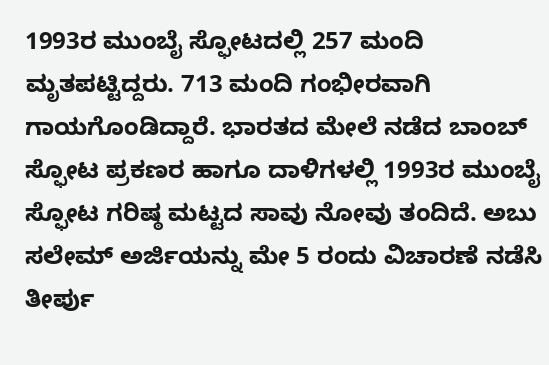1993ರ ಮುಂಬೈ ಸ್ಫೋಟದಲ್ಲಿ 257 ಮಂದಿ ಮೃತಪಟ್ಟಿದ್ದರು. 713 ಮಂದಿ ಗಂಭೀರವಾಗಿ ಗಾಯಗೊಂಡಿದ್ದಾರೆ. ಭಾರತದ ಮೇಲೆ ನಡೆದ ಬಾಂಬ್ ಸ್ಫೋಟ ಪ್ರಕಣರ ಹಾಗೂ ದಾಳಿಗಳಲ್ಲಿ 1993ರ ಮುಂಬೈ ಸ್ಫೋಟ ಗರಿಷ್ಠ ಮಟ್ಟದ ಸಾವು ನೋವು ತಂದಿದೆ. ಅಬು ಸಲೇಮ್ ಅರ್ಜಿಯನ್ನು ಮೇ 5 ರಂದು ವಿಚಾರಣೆ ನಡೆಸಿ ತೀರ್ಪು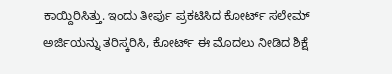ಕಾಯ್ದಿರಿಸಿತ್ತು. ಇಂದು ತೀರ್ಪು ಪ್ರಕಟಿಸಿದ ಕೋರ್ಟ್ ಸಲೇಮ್ ಅರ್ಜಿಯನ್ನು ತರಿಸ್ಕರಿಸಿ, ಕೋರ್ಟ್ ಈ ಮೊದಲು ನೀಡಿದ ಶಿಕ್ಷೆ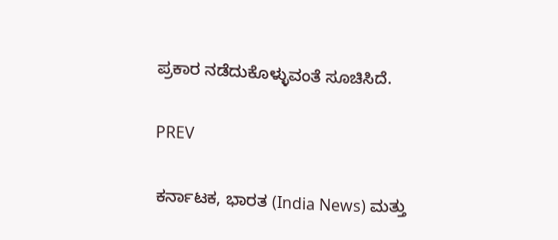ಪ್ರಕಾರ ನಡೆದುಕೊಳ್ಳುವಂತೆ ಸೂಚಿಸಿದೆ.

PREV

ಕರ್ನಾಟಕ, ಭಾರತ (India News) ಮತ್ತು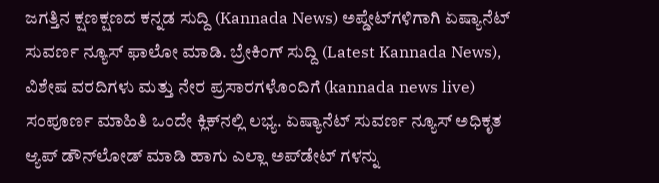ಜಗತ್ತಿನ ಕ್ಷಣಕ್ಷಣದ ಕನ್ನಡ ಸುದ್ದಿ (Kannada News) ಅಪ್ಡೇಟ್‌ಗಳಿಗಾಗಿ ಏಷ್ಯಾನೆಟ್ ಸುವರ್ಣ ನ್ಯೂಸ್‌ ಫಾಲೋ ಮಾಡಿ. ಬ್ರೇಕಿಂಗ್ ಸುದ್ದಿ (Latest Kannada News), ವಿಶೇಷ ವರದಿಗಳು ಮತ್ತು ನೇರ ಪ್ರಸಾರಗಳೊಂದಿಗೆ (kannada news live) ಸಂಪೂರ್ಣ ಮಾಹಿತಿ ಒಂದೇ ಕ್ಲಿಕ್‌ನಲ್ಲಿ ಲಭ್ಯ. ಏಷ್ಯಾನೆಟ್ ಸುವರ್ಣ ನ್ಯೂಸ್ ಅಧಿಕೃತ ಆ್ಯಪ್ ಡೌನ್‌ಲೋಡ್ ಮಾಡಿ ಹಾಗು ಎಲ್ಲಾ ಅಪ್‌ಡೇಟ್ ಗಳನ್ನು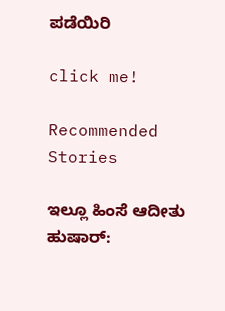ಪಡೆಯಿರಿ

click me!

Recommended Stories

ಇಲ್ಲೂ ಹಿಂಸೆ ಆದೀತು ಹುಷಾರ್‌: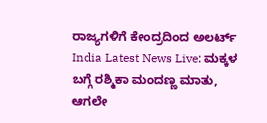ರಾಜ್ಯಗಳಿಗೆ ಕೇಂದ್ರದಿಂದ ಅಲರ್ಟ್
India Latest News Live: ಮಕ್ಕಳ ಬಗ್ಗೆ ರಶ್ಮಿಕಾ ಮಂದಣ್ಣ ಮಾತು, ಆಗಲೇ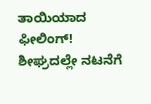ತಾಯಿಯಾದ ಫೀಲಿಂಗ್! ಶೀಘ್ರದಲ್ಲೇ ನಟನೆಗೆ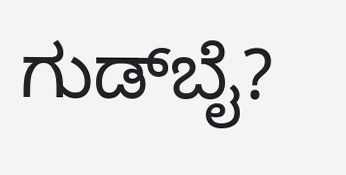ಗುಡ್‌ಬೈ?